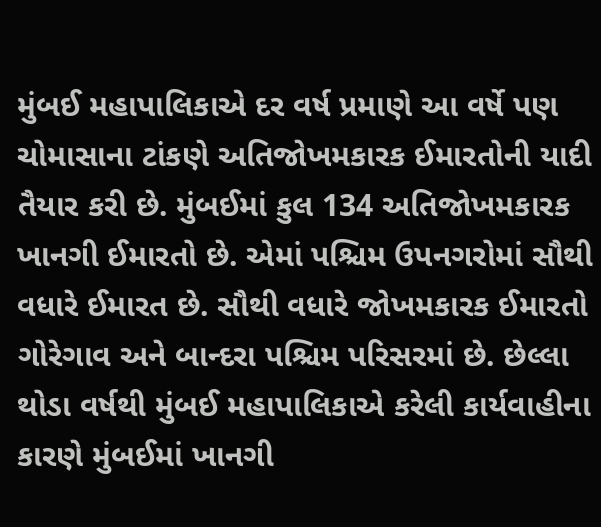મુંબઈ મહાપાલિકાએ દર વર્ષ પ્રમાણે આ વર્ષે પણ ચોમાસાના ટાંકણે અતિજોખમકારક ઈમારતોની યાદી તૈયાર કરી છે. મુંબઈમાં કુલ 134 અતિજોખમકારક ખાનગી ઈમારતો છે. એમાં પશ્ચિમ ઉપનગરોમાં સૌથી વધારે ઈમારત છે. સૌથી વધારે જોખમકારક ઈમારતો ગોરેગાવ અને બાન્દરા પશ્ચિમ પરિસરમાં છે. છેલ્લા થોડા વર્ષથી મુંબઈ મહાપાલિકાએ કરેલી કાર્યવાહીના કારણે મુંબઈમાં ખાનગી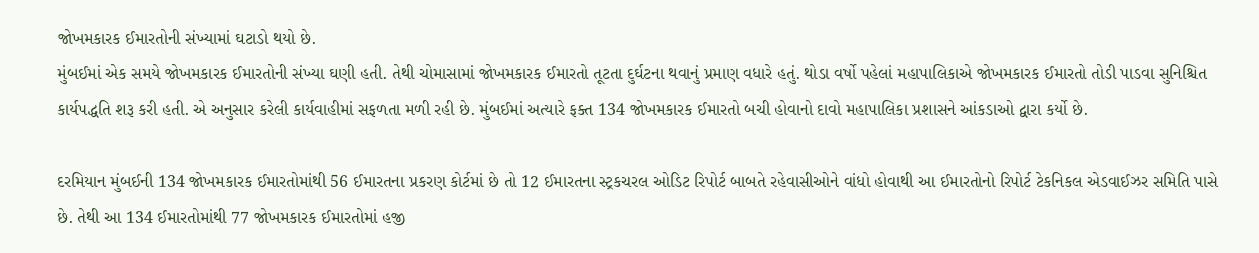જોખમકારક ઈમારતોની સંખ્યામાં ઘટાડો થયો છે.
મુંબઈમાં એક સમયે જોખમકારક ઈમારતોની સંખ્યા ઘણી હતી. તેથી ચોમાસામાં જોખમકારક ઈમારતો તૂટતા દુર્ઘટના થવાનું પ્રમાણ વધારે હતું. થોડા વર્ષો પહેલાં મહાપાલિકાએ જોખમકારક ઈમારતો તોડી પાડવા સુનિશ્ચિત કાર્યપદ્ધતિ શરૂ કરી હતી. એ અનુસાર કરેલી કાર્યવાહીમાં સફળતા મળી રહી છે. મુંબઈમાં અત્યારે ફક્ત 134 જોખમકારક ઈમારતો બચી હોવાનો દાવો મહાપાલિકા પ્રશાસને આંકડાઓ દ્વારા કર્યો છે.

દરમિયાન મુંબઈની 134 જોખમકારક ઈમારતોમાંથી 56 ઈમારતના પ્રકરણ કોર્ટમાં છે તો 12 ઈમારતના સ્ટ્રકચરલ ઓડિટ રિપોર્ટ બાબતે રહેવાસીઓને વાંધો હોવાથી આ ઈમારતોનો રિપોર્ટ ટેકનિકલ એડવાઈઝર સમિતિ પાસે છે. તેથી આ 134 ઈમારતોમાંથી 77 જોખમકારક ઈમારતોમાં હજી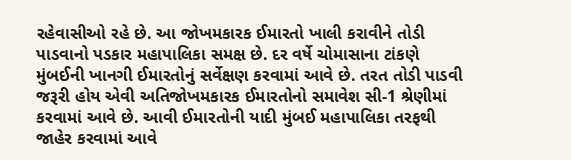રહેવાસીઓ રહે છે. આ જોખમકારક ઈમારતો ખાલી કરાવીને તોડી પાડવાનો પડકાર મહાપાલિકા સમક્ષ છે. દર વર્ષે ચોમાસાના ટાંકણે મુંબઈની ખાનગી ઈમારતોનું સર્વેક્ષણ કરવામાં આવે છે. તરત તોડી પાડવી જરૂરી હોય એવી અતિજોખમકારક ઈમારતોનો સમાવેશ સી-1 શ્રેણીમાં કરવામાં આવે છે. આવી ઈમારતોની યાદી મુંબઈ મહાપાલિકા તરફથી જાહેર કરવામાં આવે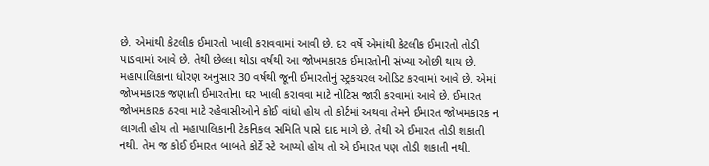છે. એમાંથી કેટલીક ઈમારતો ખાલી કરાવવામાં આવી છે. દર વર્ષે એમાંથી કેટલીક ઈમારતો તોડી પાડવામાં આવે છે. તેથી છેલ્લા થોડા વર્ષથી આ જોખમકારક ઈમારતોની સંખ્યા ઓછી થાય છે.
મહાપાલિકાના ધોરણ અનુસાર 30 વર્ષથી જૂની ઈમારતોનું સ્ટ્રકચરલ ઓડિટ કરવામાં આવે છે. એમાં જોખમકારક જણાતી ઈમારતોના ઘર ખાલી કરાવવા માટે નોટિસ જારી કરવામાં આવે છે. ઈમારત જોખમકારક ઠરવા માટે રહેવાસીઓને કોઈ વાંધો હોય તો કોર્ટમાં અથવા તેમને ઈમારત જોખમકારક ન લાગતી હોય તો મહાપાલિકાની ટેકનિકલ સમિતિ પાસે દાદ માગે છે. તેથી એ ઈમારત તોડી શકાતી નથી. તેમ જ કોઈ ઈમારત બાબતે કોર્ટે સ્ટે આપ્યો હોય તો એ ઈમારત પણ તોડી શકાતી નથી.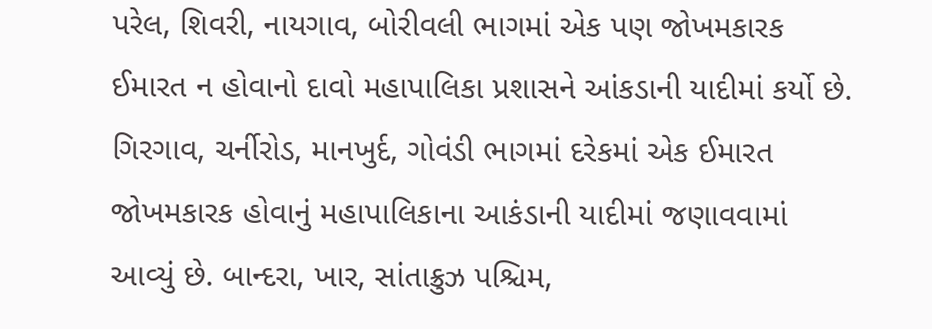પરેલ, શિવરી, નાયગાવ, બોરીવલી ભાગમાં એક પણ જોખમકારક ઈમારત ન હોવાનો દાવો મહાપાલિકા પ્રશાસને આંકડાની યાદીમાં કર્યો છે. ગિરગાવ, ચર્નીરોડ, માનખુર્દ, ગોવંડી ભાગમાં દરેકમાં એક ઈમારત જોખમકારક હોવાનું મહાપાલિકાના આકંડાની યાદીમાં જણાવવામાં આવ્યું છે. બાન્દરા, ખાર, સાંતાક્રુઝ પશ્ચિમ,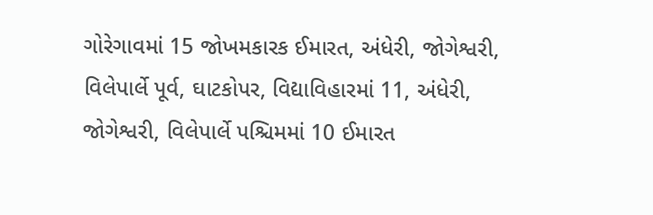ગોરેગાવમાં 15 જોખમકારક ઈમારત, અંધેરી, જોગેશ્વરી, વિલેપાર્લે પૂર્વ, ઘાટકોપર, વિદ્યાવિહારમાં 11, અંધેરી, જોગેશ્વરી, વિલેપાર્લે પશ્ચિમમાં 10 ઈમારત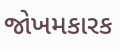જોખમકારક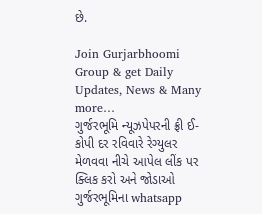છે.

Join Gurjarbhoomi Group & get Daily Updates, News & Many more…
ગુર્જરભૂમિ ન્યૂઝપેપરની ફ્રી ઈ-કોપી દર રવિવારે રેગ્યુલર મેળવવા નીચે આપેલ લીંક પર ક્લિક કરો અને જોડાઓ ગુર્જરભૂમિના whatsapp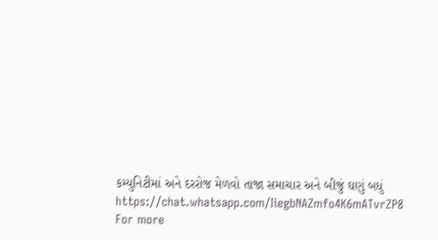કમ્યુનિટીમાં અને દરરોજ મેળવો તાજા સમાચાર અને બીજું ઘણું બધું
https://chat.whatsapp.com/IiegbNAZmfo4K6mATvrZP8
For more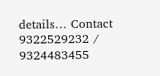details… Contact 9322529232 / 9324483455